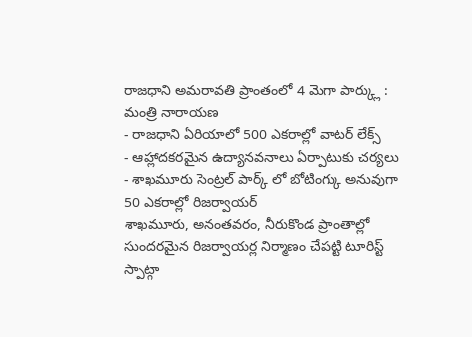రాజధాని అమరావతి ప్రాంతంలో 4 మెగా పార్క్లు : మంత్రి నారాయణ
- రాజధాని ఏరియాలో 500 ఎకరాల్లో వాటర్ లేక్స్
- ఆహ్లాదకరమైన ఉద్యానవనాలు ఏర్పాటుకు చర్యలు
- శాఖమూరు సెంట్రల్ పార్క్ లో బోటింగ్కు అనువుగా 50 ఎకరాల్లో రిజర్వాయర్
శాఖమూరు, అనంతవరం, నీరుకొండ ప్రాంతాల్లో సుందరమైన రిజర్వాయర్ల నిర్మాణం చేపట్టి టూరిస్ట్ స్పాట్గా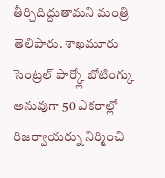తీర్చిదిద్దుతామని మంత్రి తెలిపారు. శాఖమూరు సెంట్రల్ పార్క్లో బోటింగ్కు అనువుగా 50 ఎకరాల్లో రిజర్వాయర్ను నిర్మించి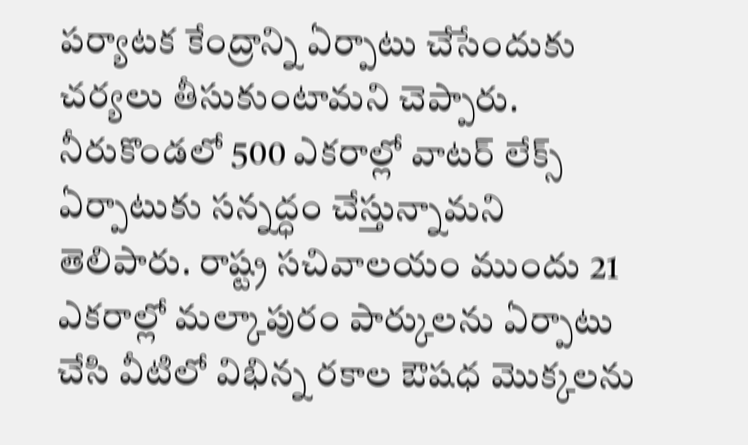పర్యాటక కేంద్రాన్ని ఏర్పాటు చేసేందుకు చర్యలు తీసుకుంటామని చెప్పారు. నీరుకొండలో 500 ఎకరాల్లో వాటర్ లేక్స్ ఏర్పాటుకు సన్నద్ధం చేస్తున్నామని తెలిపారు. రాష్ట్ర సచివాలయం ముందు 21 ఎకరాల్లో మల్కాపురం పార్కులను ఏర్పాటు చేసి వీటిలో విభిన్న రకాల ఔషధ మొక్కలను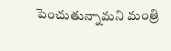పెంచుతున్నామని మంత్రి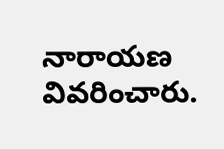నారాయణ వివరించారు.